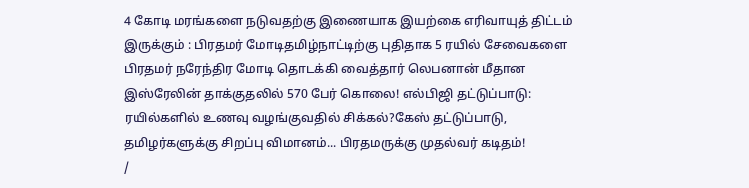4 கோடி மரங்களை நடுவதற்கு இணையாக இயற்கை எரிவாயுத் திட்டம் இருக்கும் : பிரதமர் மோடிதமிழ்நாட்டிற்கு புதிதாக 5 ரயில் சேவைகளை பிரதமர் நரேந்திர மோடி தொடக்கி வைத்தார் லெபனான் மீதான இஸ்ரேலின் தாக்குதலில் 570 பேர் கொலை! எல்பிஜி தட்டுப்பாடு: ரயில்களில் உணவு வழங்குவதில் சிக்கல்?கேஸ் தட்டுப்பாடு, தமிழர்களுக்கு சிறப்பு விமானம்... பிரதமருக்கு முதல்வர் கடிதம்!
/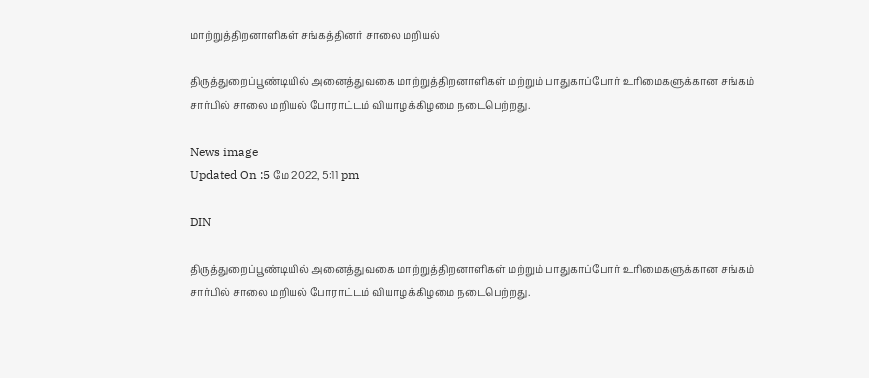மாற்றுத்திறனாளிகள் சங்கத்தினர் சாலை மறியல்

திருத்துறைப்பூண்டியில் அனைத்துவகை மாற்றுத்திறனாளிகள் மற்றும் பாதுகாப்போர் உரிமைகளுக்கான சங்கம் சார்பில் சாலை மறியல் போராட்டம் வியாழக்கிழமை நடைபெற்றது.

News image
Updated On :5 மே 2022, 5:11 pm

DIN

திருத்துறைப்பூண்டியில் அனைத்துவகை மாற்றுத்திறனாளிகள் மற்றும் பாதுகாப்போர் உரிமைகளுக்கான சங்கம் சார்பில் சாலை மறியல் போராட்டம் வியாழக்கிழமை நடைபெற்றது.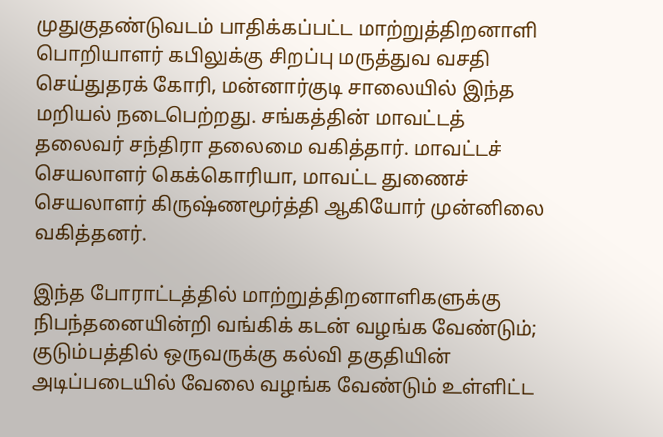முதுகுதண்டுவடம் பாதிக்கப்பட்ட மாற்றுத்திறனாளி பொறியாளர் கபிலுக்கு சிறப்பு மருத்துவ வசதி செய்துதரக் கோரி, மன்னார்குடி சாலையில் இந்த மறியல் நடைபெற்றது. சங்கத்தின் மாவட்டத் தலைவர் சந்திரா தலைமை வகித்தார். மாவட்டச் செயலாளர் கெக்கொரியா, மாவட்ட துணைச் செயலாளர் கிருஷ்ணமூர்த்தி ஆகியோர் முன்னிலை வகித்தனர்.

இந்த போராட்டத்தில் மாற்றுத்திறனாளிகளுக்கு நிபந்தனையின்றி வங்கிக் கடன் வழங்க வேண்டும்; குடும்பத்தில் ஒருவருக்கு கல்வி தகுதியின் அடிப்படையில் வேலை வழங்க வேண்டும் உள்ளிட்ட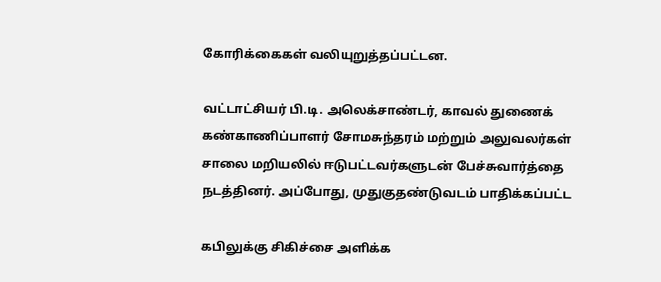கோரிக்கைகள் வலியுறுத்தப்பட்டன.

வட்டாட்சியர் பி.டி. அலெக்சாண்டர், காவல் துணைக் கண்காணிப்பாளர் சோமசுந்தரம் மற்றும் அலுவலர்கள் சாலை மறியலில் ஈடுபட்டவர்களுடன் பேச்சுவார்த்தை நடத்தினர். அப்போது, முதுகுதண்டுவடம் பாதிக்கப்பட்ட

கபிலுக்கு சிகிச்சை அளிக்க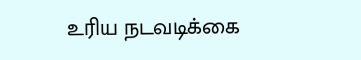உரிய நடவடிக்கை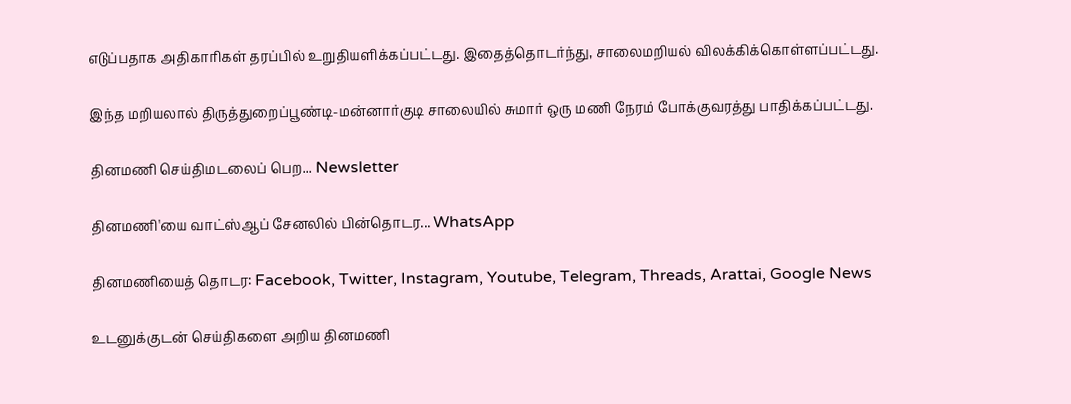எடுப்பதாக அதிகாரிகள் தரப்பில் உறுதியளிக்கப்பட்டது. இதைத்தொடர்ந்து, சாலைமறியல் விலக்கிக்கொள்ளப்பட்டது.

இந்த மறியலால் திருத்துறைப்பூண்டி-மன்னார்குடி சாலையில் சுமார் ஒரு மணி நேரம் போக்குவரத்து பாதிக்கப்பட்டது.

தினமணி செய்திமடலைப் பெற... Newsletter

தினமணி'யை வாட்ஸ்ஆப் சேனலில் பின்தொடர... WhatsApp

தினமணியைத் தொடர: Facebook, Twitter, Instagram, Youtube, Telegram, Threads, Arattai, Google News

உடனுக்குடன் செய்திகளை அறிய தினமணி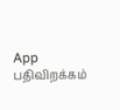App பதிவிறக்கம்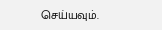செய்யவும்.